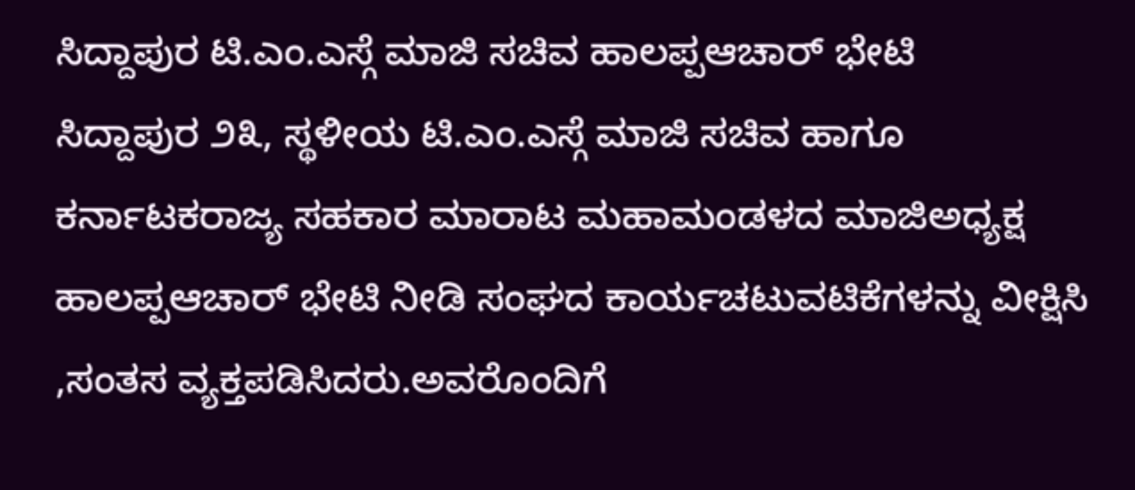ಸಿದ್ದಾಪುರ ಟಿ.ಎಂ.ಎಸ್ಗೆ ಮಾಜಿ ಸಚಿವ ಹಾಲಪ್ಪಆಚಾರ್ ಭೇಟಿ
ಸಿದ್ದಾಪುರ ೨೩, ಸ್ಥಳೀಯ ಟಿ.ಎಂ.ಎಸ್ಗೆ ಮಾಜಿ ಸಚಿವ ಹಾಗೂ ಕರ್ನಾಟಕರಾಜ್ಯ ಸಹಕಾರ ಮಾರಾಟ ಮಹಾಮಂಡಳದ ಮಾಜಿಅಧ್ಯಕ್ಷ ಹಾಲಪ್ಪಆಚಾರ್ ಭೇಟಿ ನೀಡಿ ಸಂಘದ ಕಾರ್ಯಚಟುವಟಿಕೆಗಳನ್ನು ವೀಕ್ಷಿಸಿ ,ಸಂತಸ ವ್ಯಕ್ತಪಡಿಸಿದರು.ಅವರೊಂದಿಗೆ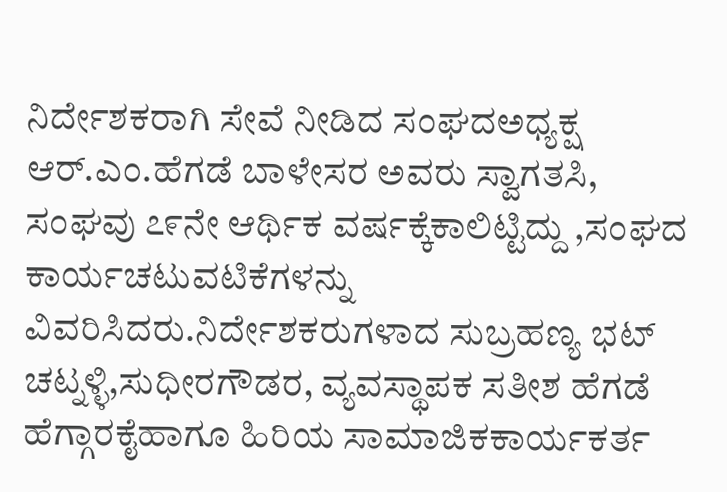ನಿರ್ದೇಶಕರಾಗಿ ಸೇವೆ ನೀಡಿದ ಸಂಘದಅಧ್ಯಕ್ಷ ಆರ್.ಎಂ.ಹೆಗಡೆ ಬಾಳೇಸರ ಅವರು ಸ್ವಾಗತಸಿ, ಸಂಘವು ೭೯ನೇ ಆರ್ಥಿಕ ವರ್ಷಕ್ಕೆಕಾಲಿಟ್ಟಿದ್ದು ,ಸಂಘದ ಕಾರ್ಯಚಟುವಟಿಕೆಗಳನ್ನು ವಿವರಿಸಿದರು.ನಿರ್ದೇಶಕರುಗಳಾದ ಸುಬ್ರಹಣ್ಯ ಭಟ್ ಚಟ್ನಳ್ಳಿ,ಸುಧೀರಗೌಡರ, ವ್ಯವಸ್ಥಾಪಕ ಸತೀಶ ಹೆಗಡೆ ಹೆಗ್ಗಾರಕೈಹಾಗೂ ಹಿರಿಯ ಸಾಮಾಜಿಕಕಾರ್ಯಕರ್ತ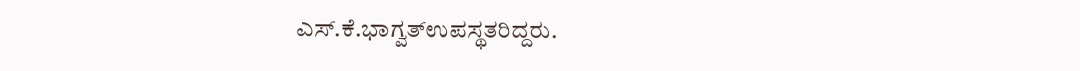ಎಸ್.ಕೆ.ಭಾಗ್ವತ್ಉಪಸ್ಥತರಿದ್ದರು.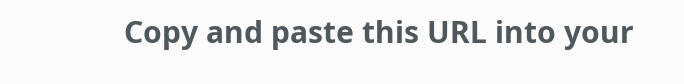Copy and paste this URL into your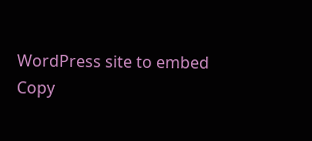WordPress site to embed
Copy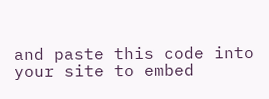and paste this code into your site to embed